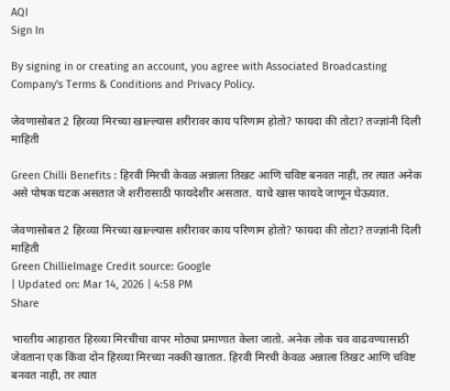AQI
Sign In

By signing in or creating an account, you agree with Associated Broadcasting Company's Terms & Conditions and Privacy Policy.

जेवणासोबत 2 हिरव्या मिरच्या खाल्ल्यास शरीरावर काय परिणाम होतो? फायदा की तोटा? तज्ज्ञांनी दिली माहिती

Green Chilli Benefits : हिरवी मिरची केवळ अन्नाला तिखट आणि चविष्ट बनवत नाही, तर त्यात अनेक असे पोषक घटक असतात जे शरीरासाठी फायदेशीर असतात. याचे खास फायदे जाणून घेऊयात.

जेवणासोबत 2 हिरव्या मिरच्या खाल्ल्यास शरीरावर काय परिणाम होतो? फायदा की तोटा? तज्ज्ञांनी दिली माहिती
Green ChillieImage Credit source: Google
| Updated on: Mar 14, 2026 | 4:58 PM
Share

भारतीय आहारात हिरव्या मिरचीचा वापर मोठ्या प्रमाणात केला जातो. अनेक लोक चव वाढवण्यासाठी जेवताना एक किंवा दोन हिरव्या मिरच्या नक्की खातात. हिरवी मिरची केवळ अन्नाला तिखट आणि चविष्ट बनवत नाही, तर त्यात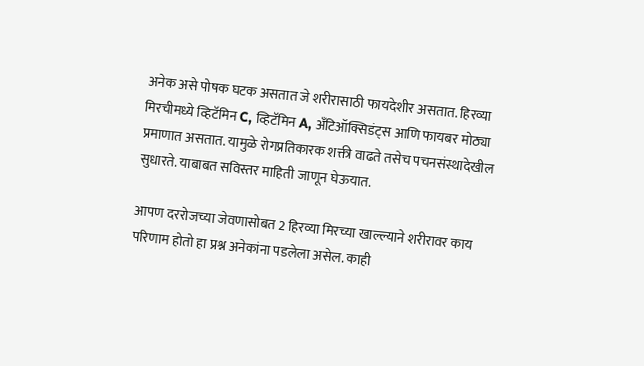अनेक असे पोषक घटक असतात जे शरीरासाठी फायदेशीर असतात. हिरव्या मिरचीमध्ये व्हिटॅमिन C, व्हिटॅमिन A, अँटिऑक्सिडंट्स आणि फायबर मोठ्या प्रमाणात असतात. यामुळे रोगप्रतिकारक शक्ती वाढते तसेच पचनसंस्थादेखील सुधारते. याबाबत सविस्तर माहिती जाणून घेऊयात.

आपण दररोजच्या जेवणासोबत 2 हिरव्या मिरच्या खाल्ल्याने शरीरावर काय परिणाम होतो हा प्रश्न अनेकांना पडलेला असेल. काही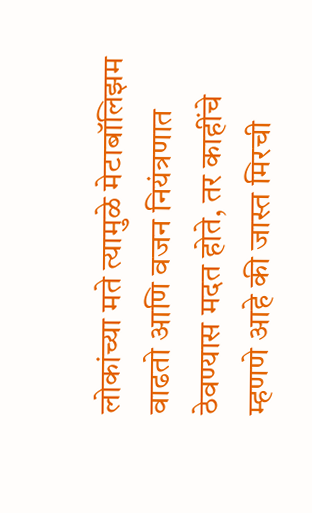लोकांच्या मते त्यामुळे मेटाबॉलिझम वाढतो आणि वजन नियंत्रणात ठेवण्यास मदत होते, तर काहींचे म्हणणे आहे की जास्त मिरची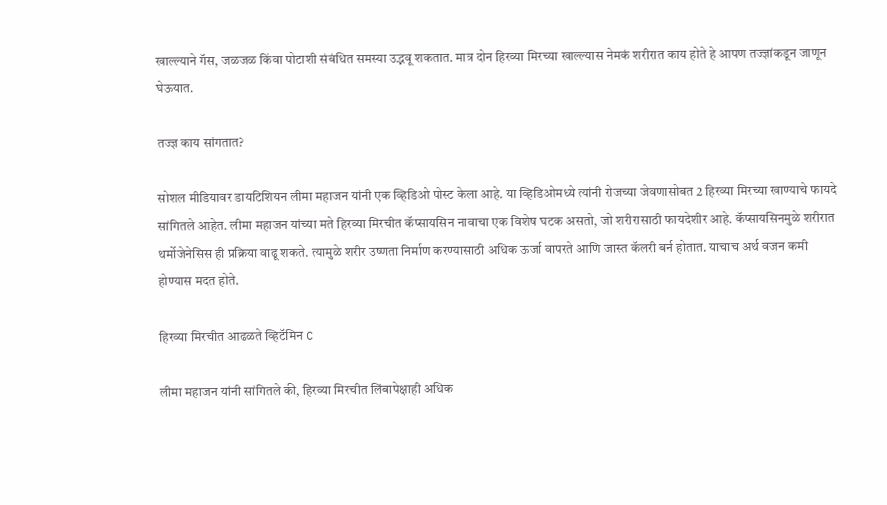खाल्ल्याने गॅस, जळजळ किंवा पोटाशी संबंधित समस्या उद्भवू शकतात. मात्र दोन हिरव्या मिरच्या खाल्ल्यास नेमकं शरीरात काय होते हे आपण तज्ज्ञांकडून जाणून घेऊयात.

तज्ज्ञ काय सांगतात?

सोशल मीडियावर डायटिशियन लीमा महाजन यांनी एक व्हिडिओ पोस्ट केला आहे. या व्हिडिओमध्ये त्यांनी रोजच्या जेवणासोबत 2 हिरव्या मिरच्या खाण्याचे फायदे सांगितले आहेत. लीमा महाजन यांच्या मते हिरव्या मिरचीत कॅप्सायसिन नावाचा एक विशेष घटक असतो, जो शरीरासाठी फायदेशीर आहे. कॅप्सायसिनमुळे शरीरात थर्मोजेनेसिस ही प्रक्रिया वाढू शकते. त्यामुळे शरीर उष्णता निर्माण करण्यासाठी अधिक ऊर्जा वापरते आणि जास्त कॅलरी बर्न होतात. याचाच अर्थ वजन कमी होण्यास मदत होते.

हिरव्या मिरचीत आढळते व्हिटॅमिन C

लीमा महाजन यांनी सांगितले की, हिरव्या मिरचीत लिंबापेक्षाही अधिक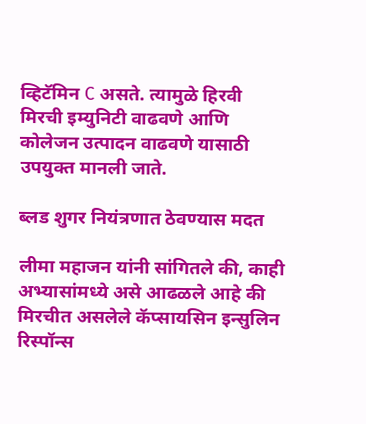व्हिटॅमिन C असते. त्यामुळे हिरवी मिरची इम्युनिटी वाढवणे आणि कोलेजन उत्पादन वाढवणे यासाठी उपयुक्त मानली जाते.

ब्लड शुगर नियंत्रणात ठेवण्यास मदत

लीमा महाजन यांनी सांगितले की, काही अभ्यासांमध्ये असे आढळले आहे की मिरचीत असलेले कॅप्सायसिन इन्सुलिन रिस्पॉन्स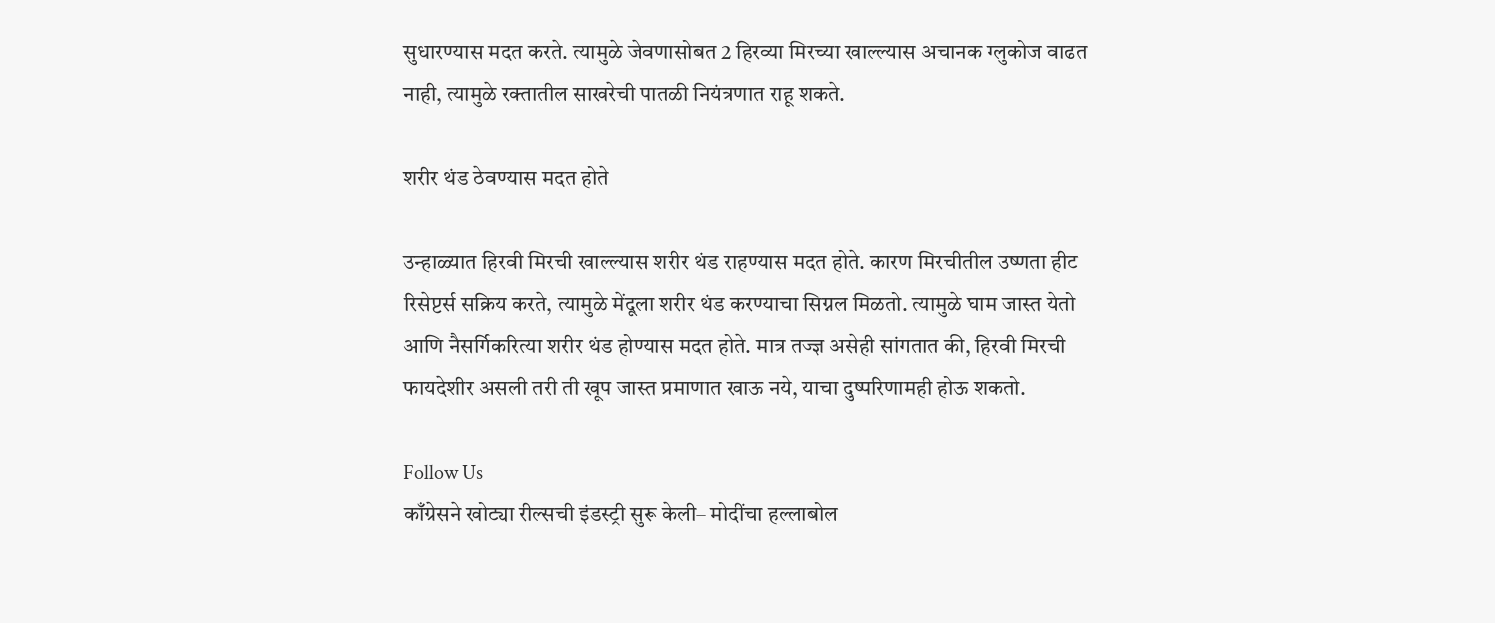सुधारण्यास मदत करते. त्यामुळे जेवणासोबत 2 हिरव्या मिरच्या खाल्ल्यास अचानक ग्लुकोज वाढत नाही, त्यामुळे रक्तातील साखरेची पातळी नियंत्रणात राहू शकते.

शरीर थंड ठेवण्यास मदत होते

उन्हाळ्यात हिरवी मिरची खाल्ल्यास शरीर थंड राहण्यास मदत होते. कारण मिरचीतील उष्णता हीट रिसेप्टर्स सक्रिय करते, त्यामुळे मेंदूला शरीर थंड करण्याचा सिग्नल मिळतो. त्यामुळे घाम जास्त येतो आणि नैसर्गिकरित्या शरीर थंड होण्यास मदत होते. मात्र तज्ज्ञ असेही सांगतात की, हिरवी मिरची फायदेशीर असली तरी ती खूप जास्त प्रमाणात खाऊ नये, याचा दुष्परिणामही होऊ शकतो.

Follow Us
काँग्रेसने खोट्या रील्सची इंडस्ट्री सुरू केली– मोदींचा हल्लाबोल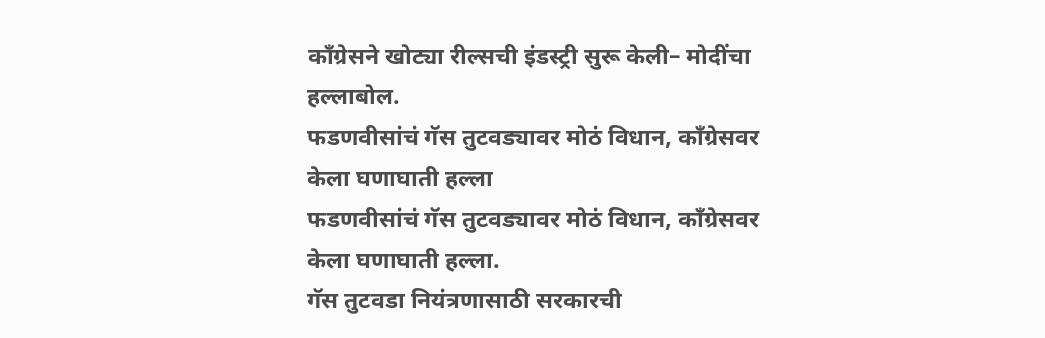काँग्रेसने खोट्या रील्सची इंडस्ट्री सुरू केली– मोदींचा हल्लाबोल.
फडणवीसांचं गॅस तुटवड्यावर मोठं विधान, काँग्रेसवर केला घणाघाती हल्ला
फडणवीसांचं गॅस तुटवड्यावर मोठं विधान, काँग्रेसवर केला घणाघाती हल्ला.
गॅस तुटवडा नियंत्रणासाठी सरकारची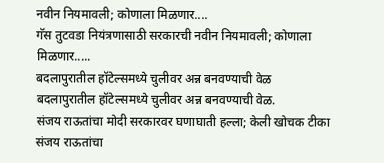नवीन नियमावली; कोणाला मिळणार....
गॅस तुटवडा नियंत्रणासाठी सरकारची नवीन नियमावली; कोणाला मिळणार.....
बदलापुरातील हॉटेल्समध्ये चुलीवर अन्न बनवण्याची वेळ
बदलापुरातील हॉटेल्समध्ये चुलीवर अन्न बनवण्याची वेळ.
संजय राऊतांचा मोदी सरकारवर घणाघाती हल्ला; केली खोचक टीका
संजय राऊतांचा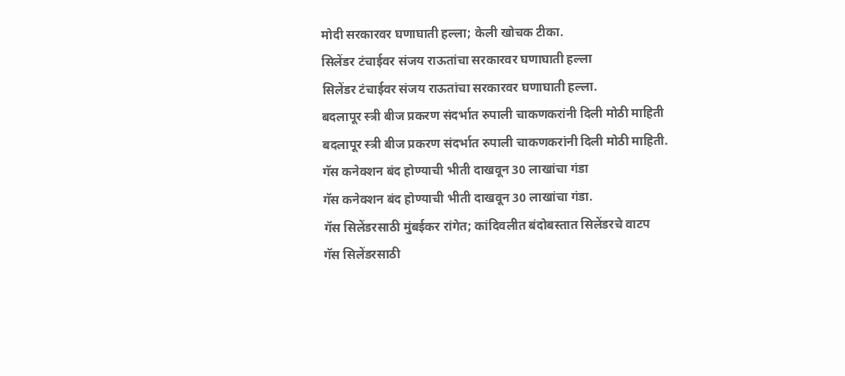मोदी सरकारवर घणाघाती हल्ला; केली खोचक टीका.
सिलेंडर टंचाईवर संजय राऊतांचा सरकारवर घणाघाती हल्ला
सिलेंडर टंचाईवर संजय राऊतांचा सरकारवर घणाघाती हल्ला.
बदलापूर स्त्री बीज प्रकरण संदर्भात रुपाली चाकणकरांनी दिली मोठी माहिती
बदलापूर स्त्री बीज प्रकरण संदर्भात रुपाली चाकणकरांनी दिली मोठी माहिती.
गॅस कनेक्शन बंद होण्याची भीती दाखवून 30 लाखांचा गंडा
गॅस कनेक्शन बंद होण्याची भीती दाखवून 30 लाखांचा गंडा.
गॅस सिलेंडरसाठी मुंबईकर रांगेत; कांदिवलीत बंदोबस्तात सिलेंडरचे वाटप
गॅस सिलेंडरसाठी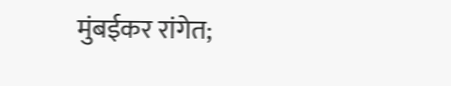मुंबईकर रांगेत;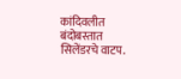कांदिवलीत बंदोबस्तात सिलेंडरचे वाटप.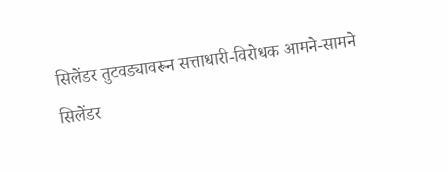सिलेंडर तुटवड्यावरून सत्ताधारी-विरोधक आमने-सामने
सिलेंडर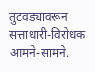तुटवड्यावरून सत्ताधारी-विरोधक आमने-सामने.